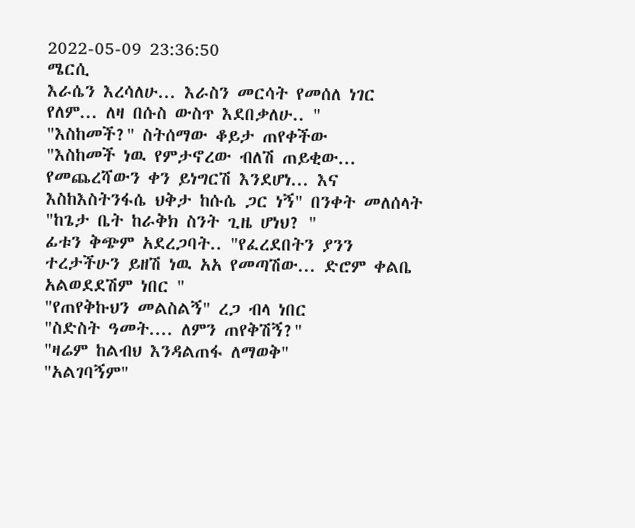2022-05-09 23:36:50
ሜርሲ
እራሴን እረሳለሁ... እራስን መርሳት የመሰለ ነገር የለም... ለዛ በሱስ ውስጥ እደበቃለሁ.. "
"እስከመች?" ስትሰማው ቆይታ ጠየቀችው
"እስከመች ነዉ የምታኖረው ብለሽ ጠይቂው... የመጨረሻውን ቀን ይነግርሽ እንደሆነ... እና እስከእስትንፋሴ ህቅታ ከሱሴ ጋር ነኝ" በንቀት መለሰላት
"ከጌታ ቤት ከራቅክ ስንት ጊዜ ሆነህ? "
ፊቱን ቅጭም አደረጋባት.. "የፈረደበትን ያንን ተረታችሁን ይዘሽ ነዉ አአ የመጣሽው... ድሮም ቀልቤ አልወደደሽም ነበር "
"የጠየቅኩህን መልስልኝ" ረጋ ብላ ነበር
"ስድስት ዓመት.... ለምን ጠየቅሽኝ?"
"ዛሬም ከልብህ እንዳልጠፋ ለማወቅ"
"አልገባኝም"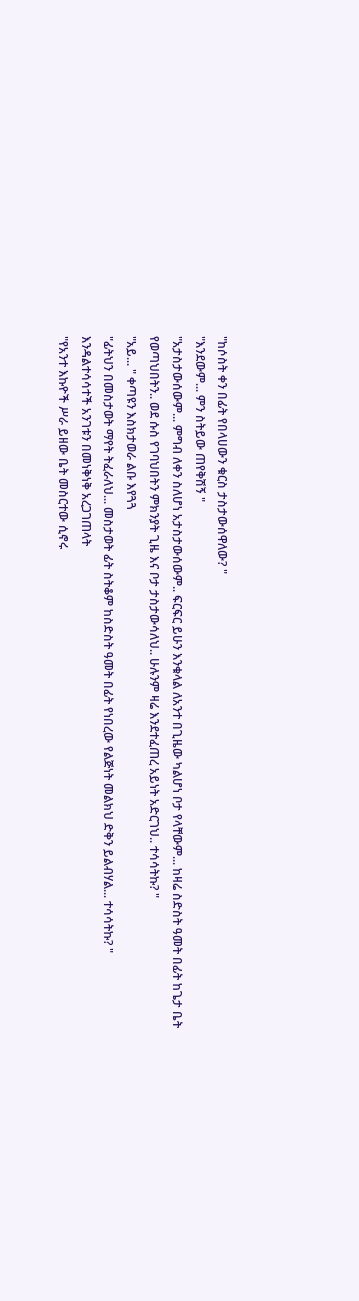"ከሶስት ቀን በፊት የበላሀውን ቁርስ ታስታውሰዋለው? "
"እንደውም... ምን ስትይው ጠየቅሽኝ "
"አታስታውሰውም... ምግብ ለቀን ስለሆነ አታስታውሰውም.. ፍርፍር ይሁን እንቁላል ለአንተ በጊዜው ካልሆነ ቦታ የላቸውም... ከዛሬ ስድስት ዓመት በፊት ከጌታ ቤት የወጣህበትን.. ወደ ሱስ የገባህበትን ምክንያት ጊዜ እና ቦታ ታስታውሳለህ.. ሁሉንም ዛሬ እንደተፈጠረ አይነት አድርገህ.. ተሳሳትኩ? "
"አይ... " ቀጣዩን እስክታወራ ልቡ እየጓጓ
"ፊትህን በመስታወት ማየት ትፈራለህ... መስታወት ፊት ስትቆም ከስድስት ዓመት በፊት የነበረው የልጅነት መልክህ ድቅን ይልብሃል... ተሳሳትኩ? "
እንዳልተሳሳተች አንገቱን በመነቅነቅ አረጋገጠላት
"የአንተ እኩዮች ሥራ ይዘው ቤት መስርተው ሲኖሩ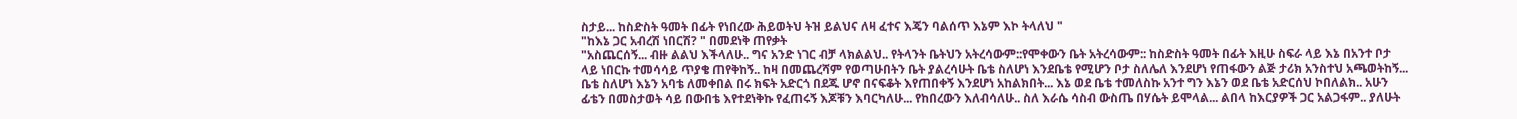ስታይ... ከስድስት ዓመት በፊት የነበረው ሕይወትህ ትዝ ይልህና ለዛ ፈተና እጄን ባልሰጥ እኔም እኮ ትላለህ "
"ከእኔ ጋር አብረሽ ነበርሽ? " በመደነቅ ጠየቃት
"አስጨርሰኝ... ብዙ ልልህ እችላለሁ.. ግና አንድ ነገር ብቻ ላክልልህ.. የትላንት ቤትህን አትረሳውም::የሞቀውን ቤት አትረሳውም:: ከስድስት ዓመት በፊት እዚሁ ስፍራ ላይ እኔ በአንተ ቦታ ላይ ነበርኩ ተመሳሳይ ጥያቄ ጠየቅከኝ.. ከዛ በመጨረሻም የወጣሁበትን ቤት ያልረሳሁት ቤቴ ስለሆነ እንደቤቴ የሚሆን ቦታ ስለሌለ እንደሆነ የጠፋውን ልጅ ታሪክ አንስተህ አጫወትከኝ... ቤቴ ስለሆነ እኔን አባቴ ለመቀበል በሩ ክፍት አድርጎ በደጁ ሆኖ በናፍቆት እየጠበቀኝ እንደሆነ አከልክበት... እኔ ወደ ቤቴ ተመለስኩ አንተ ግን እኔን ወደ ቤቴ አድርሰህ ኮበለልክ.. አሁን ፊቴን በመስታወት ሳይ በውበቴ እየተደነቅኩ የፈጠሩኝ እጆቹን እባርካለሁ... የከበረውን እለብሳለሁ.. ስለ እራሴ ሳስብ ውስጤ በሃሴት ይሞላል... ልበላ ከእርያዎች ጋር አልጋፋም.. ያለሁት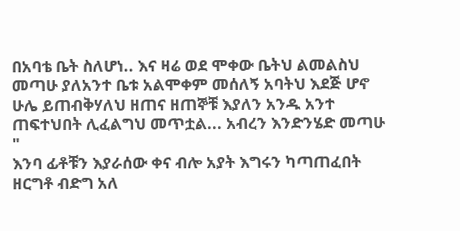በአባቴ ቤት ስለሆነ.. እና ዛሬ ወደ ሞቀው ቤትህ ልመልስህ መጣሁ ያለአንተ ቤቱ አልሞቀም መሰለኝ አባትህ እደጅ ሆኖ ሁሌ ይጠብቅሃለህ ዘጠና ዘጠኞቹ እያለን አንዱ አንተ ጠፍተህበት ሊፈልግህ መጥቷል... አብረን እንድንሄድ መጣሁ "
እንባ ፊቶቹን እያራሰው ቀና ብሎ አያት እግሩን ካጣጠፈበት ዘርግቶ ብድግ አለ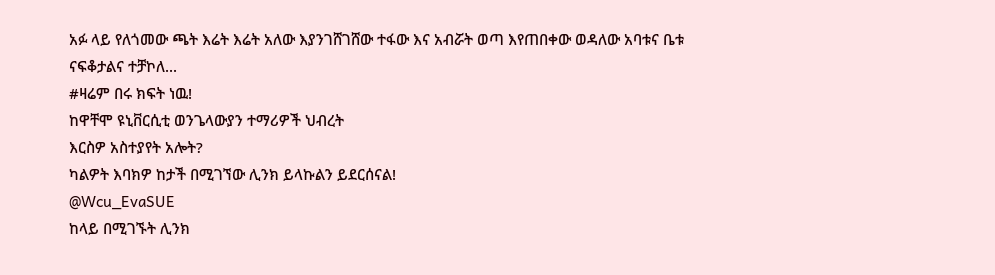አፉ ላይ የለጎመው ጫት እሬት እሬት አለው እያንገሸገሸው ተፋው እና አብሯት ወጣ እየጠበቀው ወዳለው አባቱና ቤቱ ናፍቆታልና ተቻኮለ...
#ዛሬም በሩ ክፍት ነዉ!
ከዋቸሞ ዩኒቨርሲቲ ወንጌላውያን ተማሪዎች ህብረት
እርስዎ አስተያየት አሎት?
ካልዎት እባክዎ ከታች በሚገኘው ሊንክ ይላኩልን ይደርሰናል!
@Wcu_EvaSUE
ከላይ በሚገኙት ሊንክ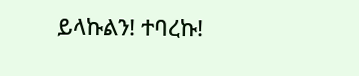ይላኩልን! ተባረኩ!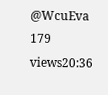@WcuEva
179 views20:36